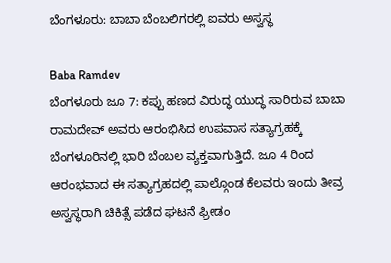ಬೆಂಗಳೂರು: ಬಾಬಾ ಬೆಂಬಲಿಗರಲ್ಲಿ ಐವರು ಅಸ್ವಸ್ಥ

Baba Ramdev
ಬೆಂಗಳೂರು ಜೂ 7: ಕಪ್ಪು ಹಣದ ವಿರುದ್ಧ ಯುದ್ಧ ಸಾರಿರುವ ಬಾಬಾ ರಾಮದೇವ್ ಅವರು ಆರಂಭಿಸಿದ ಉಪವಾಸ ಸತ್ಯಾಗ್ರಹಕ್ಕೆ ಬೆಂಗಳೂರಿನಲ್ಲಿ ಭಾರಿ ಬೆಂಬಲ ವ್ಯಕ್ತವಾಗುತ್ತಿದೆ. ಜೂ 4 ರಿಂದ ಆರಂಭವಾದ ಈ ಸತ್ಯಾಗ್ರಹದಲ್ಲಿ ಪಾಲ್ಗೊಂಡ ಕೆಲವರು ಇಂದು ತೀವ್ರ ಅಸ್ವಸ್ಥರಾಗಿ ಚಿಕಿತ್ಸೆ ಪಡೆದ ಘಟನೆ ಫ್ರೀಡಂ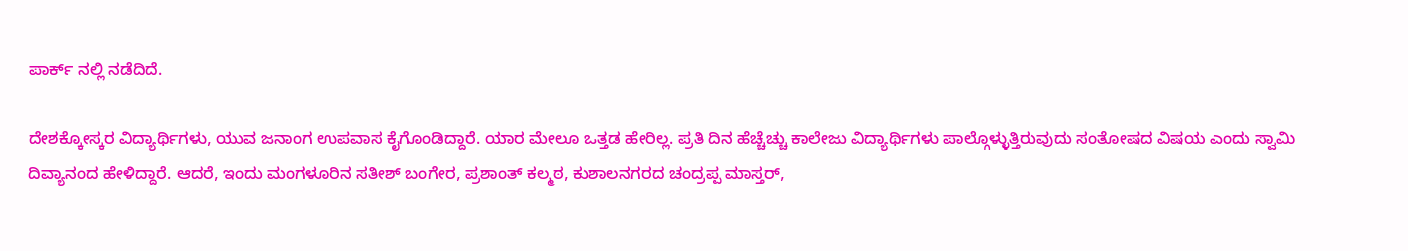ಪಾರ್ಕ್ ನಲ್ಲಿ ನಡೆದಿದೆ.

ದೇಶಕ್ಕೋಸ್ಕರ ವಿದ್ಯಾರ್ಥಿಗಳು, ಯುವ ಜನಾಂಗ ಉಪವಾಸ ಕೈಗೊಂಡಿದ್ದಾರೆ. ಯಾರ ಮೇಲೂ ಒತ್ತಡ ಹೇರಿಲ್ಲ. ಪ್ರತಿ ದಿನ ಹೆಚ್ಚೆಚ್ಚು ಕಾಲೇಜು ವಿದ್ಯಾರ್ಥಿಗಳು ಪಾಲ್ಗೊಳ್ಳುತ್ತಿರುವುದು ಸಂತೋಷದ ವಿಷಯ ಎಂದು ಸ್ವಾಮಿ ದಿವ್ಯಾನಂದ ಹೇಳಿದ್ದಾರೆ. ಆದರೆ, ಇಂದು ಮಂಗಳೂರಿನ ಸತೀಶ್ ಬಂಗೇರ, ಪ್ರಶಾಂತ್ ಕಲ್ಮಠ, ಕುಶಾಲನಗರದ ಚಂದ್ರಪ್ಪ ಮಾಸ್ತರ್,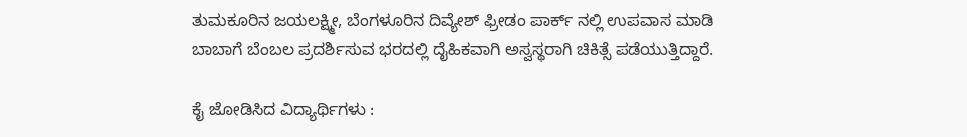ತುಮಕೂರಿನ ಜಯಲಕ್ಷ್ಮೀ, ಬೆಂಗಳೂರಿನ ದಿವ್ಯೇಶ್ ಫ್ರೀಡಂ ಪಾರ್ಕ್ ನಲ್ಲಿ ಉಪವಾಸ ಮಾಡಿ ಬಾಬಾಗೆ ಬೆಂಬಲ ಪ್ರದರ್ಶಿಸುವ ಭರದಲ್ಲಿ ದೈಹಿಕವಾಗಿ ಅಸ್ವಸ್ಥರಾಗಿ ಚಿಕಿತ್ಸೆ ಪಡೆಯುತ್ತಿದ್ದಾರೆ.

ಕೈ ಜೋಡಿಸಿದ ವಿದ್ಯಾರ್ಥಿಗಳು :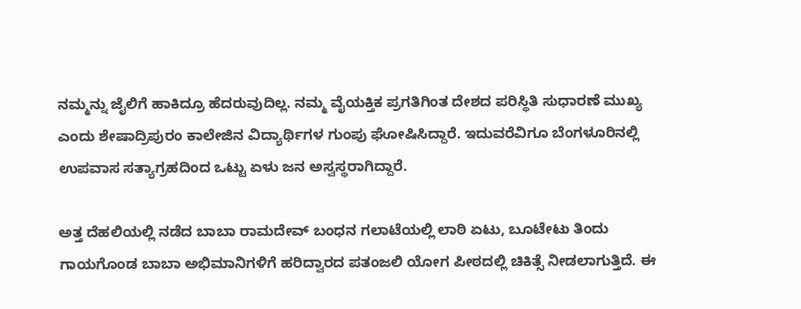ನಮ್ಮನ್ನು ಜೈಲಿಗೆ ಹಾಕಿದ್ರೂ ಹೆದರುವುದಿಲ್ಲ. ನಮ್ಮ ವೈಯಕ್ತಿಕ ಪ್ರಗತಿಗಿಂತ ದೇಶದ ಪರಿಸ್ಥಿತಿ ಸುಧಾರಣೆ ಮುಖ್ಯ ಎಂದು ಶೇಷಾದ್ರಿಪುರಂ ಕಾಲೇಜಿನ ವಿದ್ಯಾರ್ಥಿಗಳ ಗುಂಪು ಘೋಷಿಸಿದ್ದಾರೆ. ಇದುವರೆವಿಗೂ ಬೆಂಗಳೂರಿನಲ್ಲಿ ಉಪವಾಸ ಸತ್ಯಾಗ್ರಹದಿಂದ ಒಟ್ಟು ಏಳು ಜನ ಅಸ್ವಸ್ಥರಾಗಿದ್ದಾರೆ.

ಅತ್ತ ದೆಹಲಿಯಲ್ಲಿ ನಡೆದ ಬಾಬಾ ರಾಮದೇವ್ ಬಂಧನ ಗಲಾಟೆಯಲ್ಲಿ ಲಾಠಿ ಏಟು, ಬೂಟೇಟು ತಿಂದು ಗಾಯಗೊಂಡ ಬಾಬಾ ಅಭಿಮಾನಿಗಳಿಗೆ ಹರಿದ್ವಾರದ ಪತಂಜಲಿ ಯೋಗ ಪೀಠದಲ್ಲಿ ಚಿಕಿತ್ಸೆ ನೀಡಲಾಗುತ್ತಿದೆ. ಈ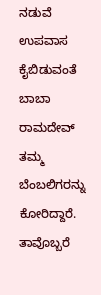ನಡುವೆ ಉಪವಾಸ ಕೈಬಿಡುವಂತೆ ಬಾಬಾ ರಾಮದೇವ್ ತಮ್ಮ ಬೆಂಬಲಿಗರನ್ನು ಕೋರಿದ್ದಾರೆ. ತಾವೊಬ್ಬರೆ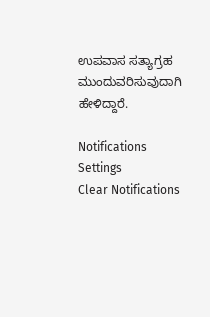ಉಪವಾಸ ಸತ್ಯಾಗ್ರಹ ಮುಂದುವರಿಸುವುದಾಗಿ ಹೇಳಿದ್ದಾರೆ.

Notifications
Settings
Clear Notifications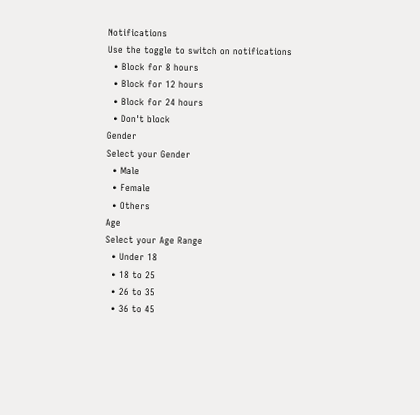Notifications
Use the toggle to switch on notifications
  • Block for 8 hours
  • Block for 12 hours
  • Block for 24 hours
  • Don't block
Gender
Select your Gender
  • Male
  • Female
  • Others
Age
Select your Age Range
  • Under 18
  • 18 to 25
  • 26 to 35
  • 36 to 45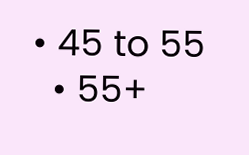• 45 to 55
  • 55+